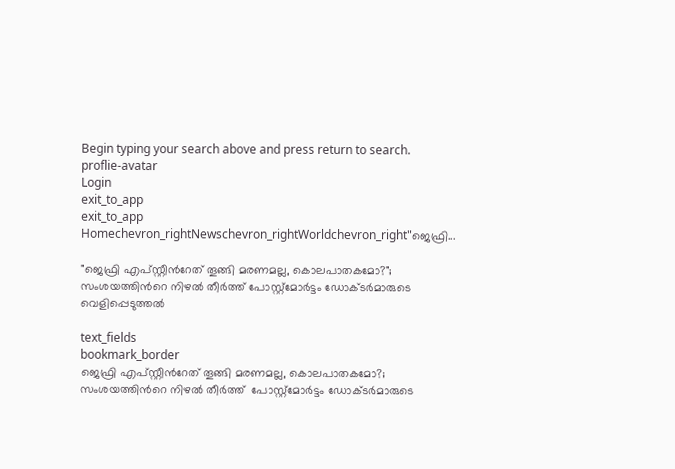Begin typing your search above and press return to search.
proflie-avatar
Login
exit_to_app
exit_to_app
Homechevron_rightNewschevron_rightWorldchevron_right"ജെഫ്രി...

"ജെഫ്രി എപ്സ്റ്റീന്‍റേത് തൂങ്ങി മരണമല്ല, കൊലപാതകമോ?"; സംശയത്തിന്‍റെ നിഴൽ തീർത്ത് പോസ്റ്റ്മോർട്ടം ഡോക്ടർമാരുടെ വെളിപ്പെടുത്തൽ

text_fields
bookmark_border
ജെഫ്രി എപ്സ്റ്റീന്‍റേത് തൂങ്ങി മരണമല്ല, കൊലപാതകമോ?; സംശയത്തിന്‍റെ നിഴൽ തീർത്ത്  പോസ്റ്റ്മോർട്ടം ഡോക്ടർമാരുടെ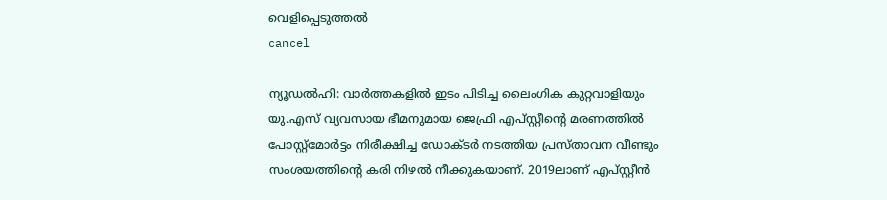വെളിപ്പെടുത്തൽ
cancel

ന്യൂഡൽഹി: വാർത്തകളിൽ ഇടം പിടിച്ച ലൈംഗിക കുറ്റവാളിയും യു.എസ് വ്യവസായ ഭീമനുമായ ജെഫ്രി എപ്സ്റ്റീന്‍റെ മരണത്തിൽ പോസ്റ്റ്മോർട്ടം നിരീക്ഷിച്ച ഡോക്ടർ നടത്തിയ പ്രസ്താവന വീണ്ടും സംശയത്തിന്‍റെ കരി നിഴൽ നീക്കുകയാണ്. 2019ലാണ് എപ്സ്റ്റീൻ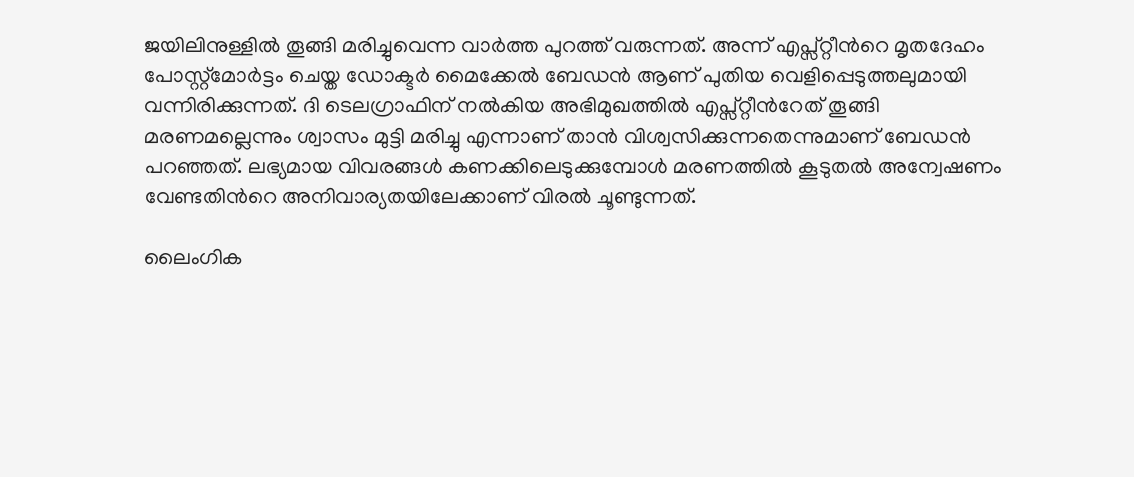ജയിലിനുള്ളിൽ തൂങ്ങി മരിച്ചുവെന്ന വാർത്ത പുറത്ത് വരുന്നത്. അന്ന് എപ്സ്റ്റീന്‍റെ മൃതദേഹം പോസ്റ്റ്മോർട്ടം ചെയ്ത ഡോക്ടർ മൈക്കേൽ ബേഡൻ ആണ് പുതിയ വെളിപ്പെടുത്തലുമായി വന്നിരിക്കുന്നത്. ദി ടെലഗ്രാഫിന് നൽകിയ അഭിമുഖത്തിൽ എപ്സ്റ്റീന്‍റേത് തൂങ്ങി മരണമല്ലെന്നും ശ്വാസം മുട്ടി മരിച്ചു എന്നാണ് താൻ വിശ്വസിക്കുന്നതെന്നുമാണ് ബേഡൻ പറഞ്ഞത്. ലഭ്യമായ വിവരങ്ങൾ കണക്കിലെടുക്കുമ്പോൾ മരണത്തിൽ കൂടുതൽ അന്വേഷണം വേണ്ടതിന്‍റെ അനിവാര്യതയിലേക്കാണ് വിരൽ ചൂണ്ടുന്നത്.

ലൈംഗിക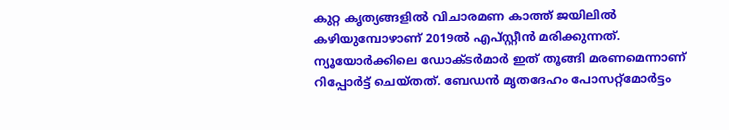കുറ്റ കൃത്യങ്ങളിൽ വിചാരമണ കാത്ത് ജയിലിൽ കഴിയുമ്പോഴാണ് 2019ൽ എപ്സ്റ്റീൻ മരിക്കുന്നത്. ന്യൂയോർക്കിലെ ഡോക്ടർമാർ ഇത് തൂങ്ങി മരണമെന്നാണ് റിപ്പോർട്ട് ചെയ്തത്. ബേഡൻ മൃതദേഹം പോസറ്റ്മോർട്ടം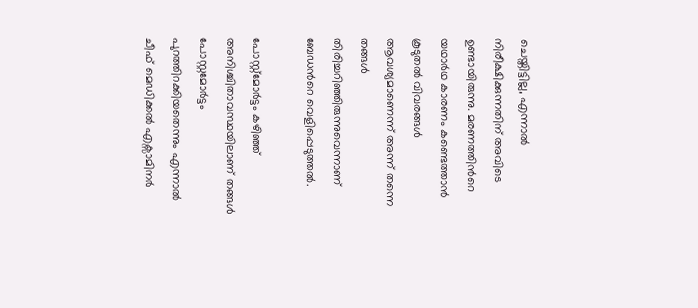ചെയ്തിട്ടില്ല, എന്നാൽ നിരീക്ഷിക്കുന്നതിന് അവിടെ ഉണ്ടായിരുന്നു. മരണത്തിന്‍റെ യഥാർഥ കാരണം കണ്ടെത്താൻ കൂടുതൽ വിവരങ്ങൾ ആവശ്യമാണെന്ന് അന്ന് തന്നെ തങ്ങൾ തിരിച്ചറിഞ്ഞിരുന്നുവെന്നാണ് ബേഡന്‍റെ വെളിപ്പെടുത്തൽ.

പോസ്റ്റ്മോർട്ടം കഴിഞ്ഞ് അനിശ്ചിതാവസ്ഥയിലാണ് തങ്ങൾ പോസ്റ്റമോർട്ടം പുറത്തിറക്കിയതെന്നും എന്നാൽ ചീഫ് മെഡിക്കൽ എക്സാമിനർ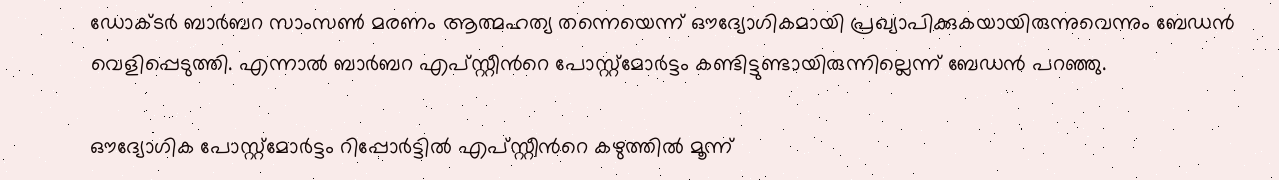ഡോക്ടർ ബാർബറ സാംസൺ മരണം ആത്മഹത്യ തന്നെയെന്ന് ഔദ്യോഗികമായി പ്രഖ്യാപിക്കുകയായിരുന്നുവെന്നും ബേഡൻ വെളിപ്പെടുത്തി. എന്നാൽ ബാർബറ എപ്സ്റ്റീന്‍റെ പോസ്റ്റ്മോർട്ടം കണ്ടിട്ടുണ്ടായിരുന്നില്ലെന്ന് ബേഡൻ പറഞ്ഞു.

ഔദ്യോഗിക പോസ്റ്റ്മോർട്ടം റിപ്പോർട്ടിൽ എപ്സ്റ്റീന്‍റെ കഴുത്തിൽ മൂന്ന്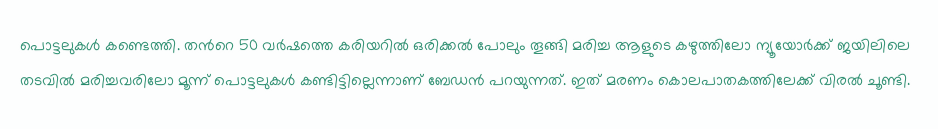പൊട്ടലുകൾ കണ്ടെത്തി. തന്‍റെ 50 വർഷത്തെ കരിയറിൽ ഒരിക്കൽ പോലും തൂങ്ങി മരിച്ച ആളുടെ കഴുത്തിലോ ന്യൂയോർക്ക് ജയിലിലെ തടവിൽ മരിച്ചവരിലോ മൂന്ന് പൊട്ടലുകൾ കണ്ടിട്ടില്ലെന്നാണ് ബേഡൻ പറയുന്നത്. ഇത് മരണം കൊലപാതകത്തിലേക്ക് വിരൽ ചൂണ്ടി.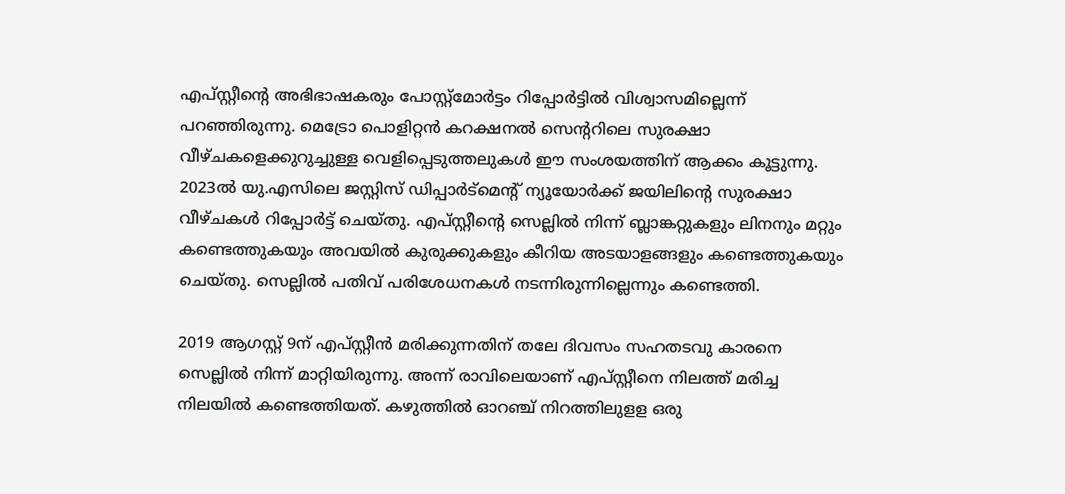എപ്സ്റ്റീന്‍റെ അഭിഭാഷകരും പോസ്റ്റ്മോർട്ടം റിപ്പോർട്ടിൽ വിശ്വാസമില്ലെന്ന് പറഞ്ഞിരുന്നു. മെട്രോ പൊളിറ്റൻ കറക്ഷനൽ സെന്‍ററിലെ സുരക്ഷാ വീഴ്ചകളെക്കുറുച്ചുള്ള വെളിപ്പെടുത്തലുകൾ ഈ സംശയത്തിന് ആക്കം കൂട്ടുന്നു. 2023ൽ യു.എസിലെ ജസ്റ്റിസ് ഡിപ്പാർട്മെന്‍റ് ന്യൂയോർക്ക് ജയിലിന്‍റെ സുരക്ഷാ വീഴ്ചകൾ റിപ്പോർട്ട് ചെയ്തു. എപ്സ്റ്റീന്‍റെ സെല്ലിൽ നിന്ന് ബ്ലാങ്കറ്റുകളും ലിനനും മറ്റും കണ്ടെത്തുകയും അവയിൽ കുരുക്കുകളും കീറിയ അടയാളങ്ങളും കണ്ടെത്തുകയും ചെയ്തു. സെല്ലിൽ പതിവ് പരിശേധനകൾ നടന്നിരുന്നില്ലെന്നും കണ്ടെത്തി.

2019 ആഗസ്റ്റ് 9ന് എപ്സ്റ്റീൻ മരിക്കുന്നതിന് തലേ ദിവസം സഹതടവു കാരനെ സെല്ലിൽ നിന്ന് മാറ്റിയിരുന്നു. അന്ന് രാവിലെയാണ് എപ്സ്റ്റീനെ നിലത്ത് മരിച്ച നിലയിൽ കണ്ടെത്തിയത്. കഴുത്തിൽ ഓറഞ്ച് നിറത്തിലുളള ഒരു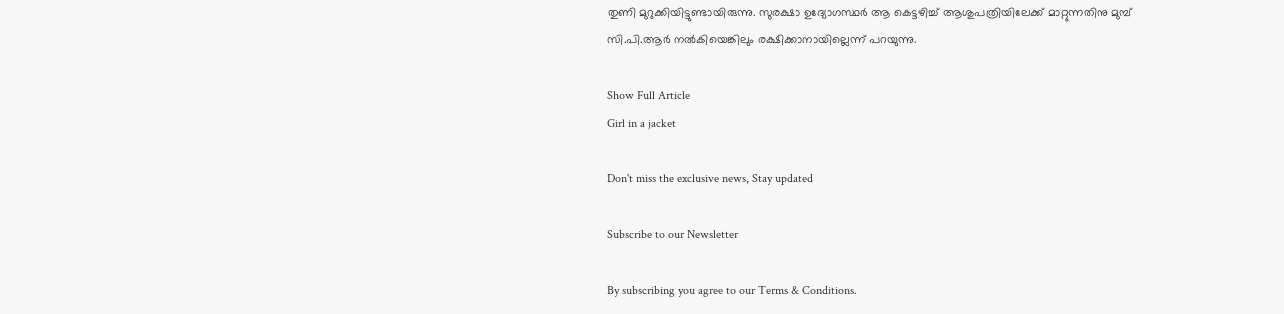തുണി മുറുക്കിയിട്ടുണ്ടായിരുന്നു. സുരക്ഷാ ഉദ്യോഗസ്ഥർ ആ കെട്ടഴിച്ച് ആശുപത്രിയിലേക്ക് മാറ്റുന്നതിനു മുമ്പ് സി.പി.ആർ നൽകിയെങ്കിലും രക്ഷിക്കാനായില്ലെന്ന് പറയുന്നു.

Show Full Article
Girl in a jacket

Don't miss the exclusive news, Stay updated

Subscribe to our Newsletter

By subscribing you agree to our Terms & Conditions.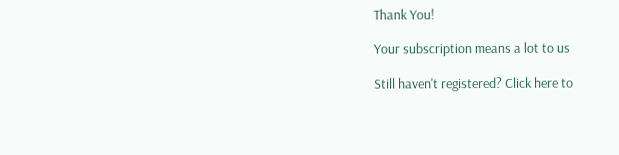Thank You!

Your subscription means a lot to us

Still haven't registered? Click here to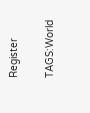Register

TAGS:World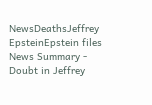NewsDeathsJeffrey EpsteinEpstein files
News Summary - Doubt in Jeffrey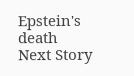Epstein's death
Next Story